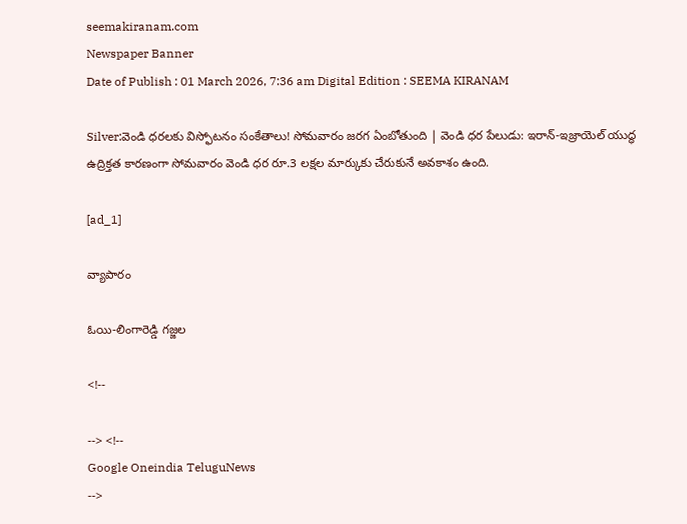seemakiranam.com
Newspaper Banner
Date of Publish : 01 March 2026, 7:36 am Digital Edition : SEEMA KIRANAM

Silver:వెండి ధరలకు విస్ఫోటనం సంకేతాలు! సోమవారం జరగ ఏంబోతుంది | వెండి ధర పేలుడు: ఇరాన్-ఇజ్రాయెల్ యుద్ధ ఉద్రిక్తత కారణంగా సోమవారం వెండి ధర రూ.3 లక్షల మార్కుకు చేరుకునే అవకాశం ఉంది.

[ad_1]

వ్యాపారం

ఓయి-లింగారెడ్డి గజ్జల

<!--

--> <!--
Google Oneindia TeluguNews
-->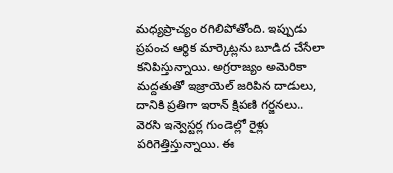మధ్యప్రాచ్యం రగిలిపోతోంది. ఇప్పుడు ప్రపంచ ఆర్థిక మార్కెట్లను బూడిద చేసేలా కనిపిస్తున్నాయి. అగ్రరాజ్యం అమెరికా మద్దతుతో ఇజ్రాయెల్ జరిపిన దాడులు, దానికి ప్రతిగా ఇరాన్ క్షిపణి గర్జనలు.. వెరసి ఇన్వెస్టర్ల గుండెల్లో రైళ్లు పరిగెత్తిస్తున్నాయి. ఈ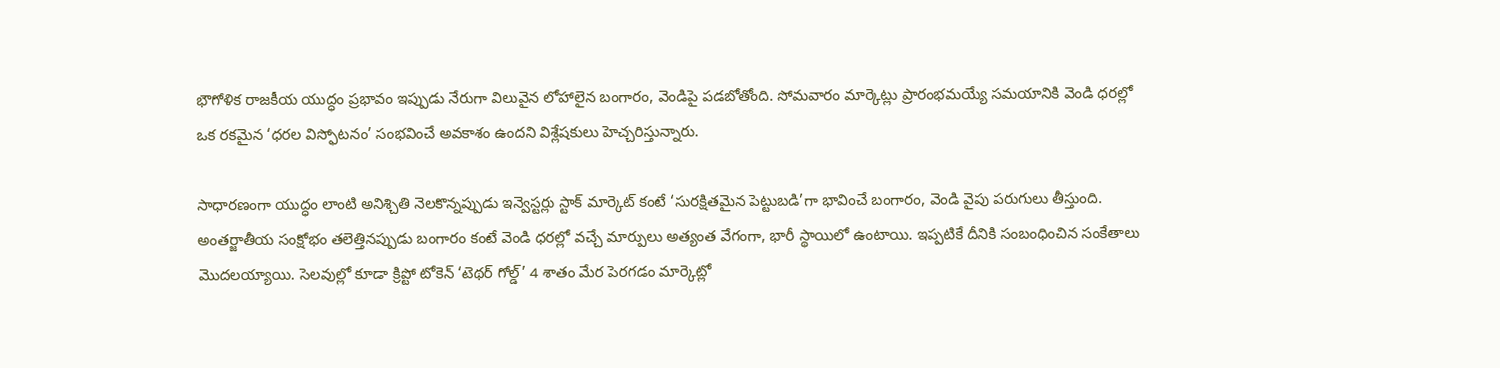భౌగోళిక రాజకీయ యుద్ధం ప్రభావం ఇప్పుడు నేరుగా విలువైన లోహాలైన బంగారం, వెండిపై పడబోతోంది. సోమవారం మార్కెట్లు ప్రారంభమయ్యే సమయానికి వెండి ధరల్లో ఒక రకమైన ‘ధరల విస్ఫోటనం’ సంభవించే అవకాశం ఉందని విశ్లేషకులు హెచ్చరిస్తున్నారు.

సాధారణంగా యుద్ధం లాంటి అనిశ్చితి నెలకొన్నప్పుడు ఇన్వెస్టర్లు స్టాక్ మార్కెట్ కంటే ‘సురక్షితమైన పెట్టుబడి’గా భావించే బంగారం, వెండి వైపు పరుగులు తీస్తుంది. అంతర్జాతీయ సంక్షోభం తలెత్తినప్పుడు బంగారం కంటే వెండి ధరల్లో వచ్చే మార్పులు అత్యంత వేగంగా, భారీ స్థాయిలో ఉంటాయి. ఇప్పటికే దీనికి సంబంధించిన సంకేతాలు మొదలయ్యాయి. సెలవుల్లో కూడా క్రిప్టో టోకెన్ ‘టెథర్ గోల్డ్’ 4 శాతం మేర పెరగడం మార్కెట్లో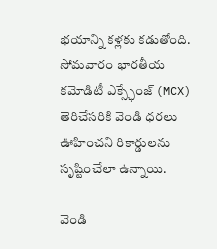భయాన్ని కళ్లకు కడుతోంది. సోమవారం భారతీయ కమోడిటీ ఎక్స్ఛేంజ్ (MCX) తెరిచేసరికి వెండి ధరలు ఊహించని రికార్డులను సృష్టించేలా ఉన్నాయి.

వెండి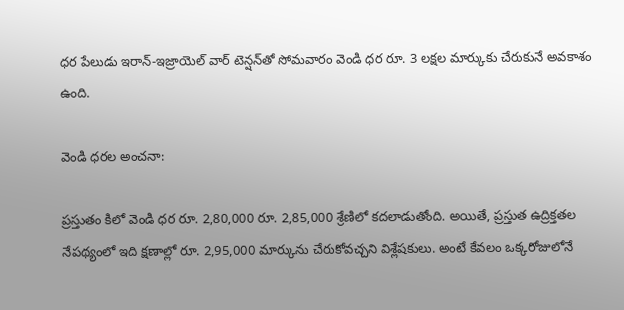ధర పేలుడు ఇరాన్-ఇజ్రాయెల్ వార్ టెన్షన్‌తో సోమవారం వెండి ధర రూ. 3 లక్షల మార్కుకు చేరుకునే అవకాశం ఉంది.

వెండి ధరల అంచనా:

ప్రస్తుతం కిలో వెండి ధర రూ. 2,80,000 రూ. 2,85,000 శ్రేణిలో కదలాడుతోంది. అయితే, ప్రస్తుత ఉద్రిక్తతల నేపథ్యంలో ఇది క్షణాల్లో రూ. 2,95,000 మార్కును చేరుకోవచ్చని విశ్లేషకులు. అంటే కేవలం ఒక్కరోజులోనే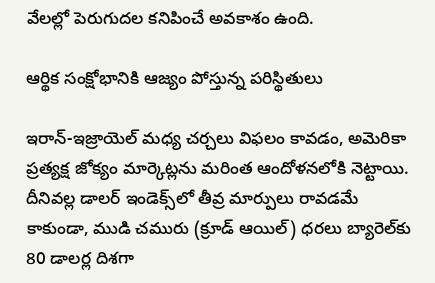వేలల్లో పెరుగుదల కనిపించే అవకాశం ఉంది.

ఆర్థిక సంక్షోభానికి ఆజ్యం పోస్తున్న పరిస్థితులు

ఇరాన్-ఇజ్రాయెల్ మధ్య చర్చలు విఫలం కావడం, అమెరికా ప్రత్యక్ష జోక్యం మార్కెట్లను మరింత ఆందోళనలోకి నెట్టాయి. దీనివల్ల డాలర్ ఇండెక్స్‌లో తీవ్ర మార్పులు రావడమే కాకుండా, ముడి చమురు (క్రూడ్ ఆయిల్) ధరలు బ్యారెల్‌కు 80 డాలర్ల దిశగా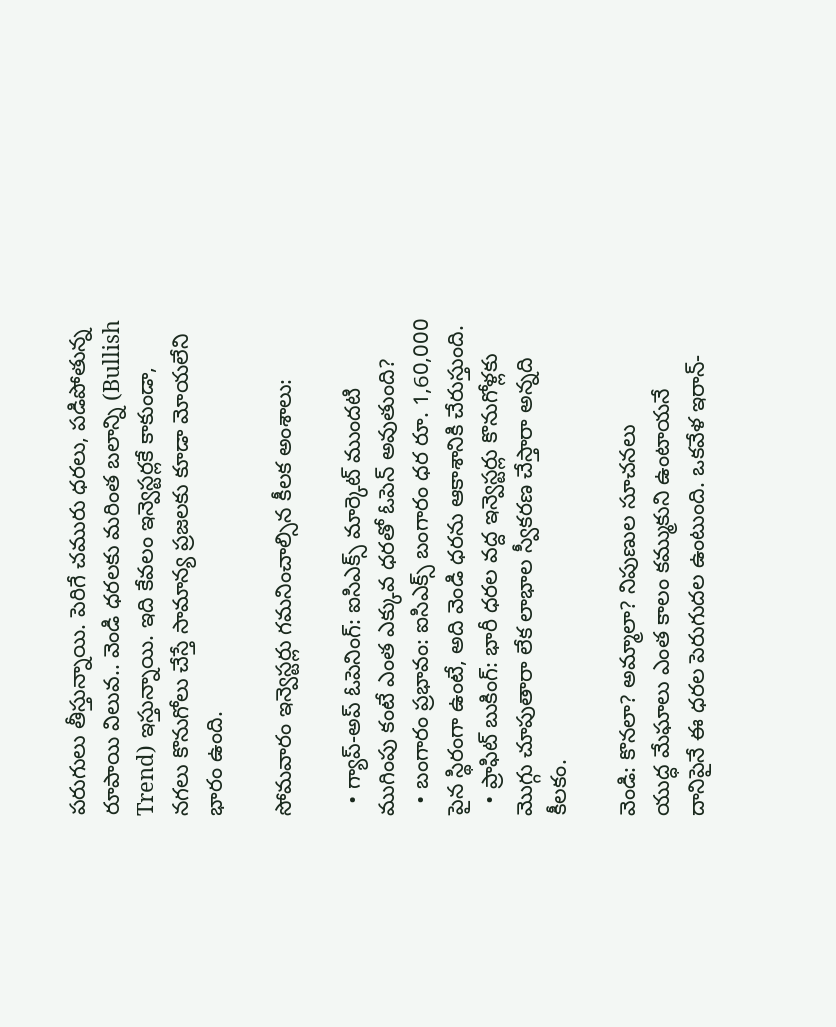పరుగులు తీస్తున్నాయి. పెరిగే చమురు ధరలు, పడిపోతున్న రూపాయి విలువ.. వెండి ధరలకు మరింత బలాన్ని (Bullish Trend) ఇస్తున్నాయి. ఇది కేవలం ఇన్వెస్టర్లకే కాకుండా, నగలు కొనుగోలు చేస్తే సామాన్య ప్రజలకు కూడా మోయలేని భారం ఉంది.

సోమవారం ఇన్వెస్టర్లు గమనించాల్సిన కీలక అంశాలు:

  • గ్యాప్-అప్ ఓపెనింగ్: ఐసిఎక్స్ మార్కెట్ ముందటి ముగింపు కంటే ఎంత ఎక్కువ ధరతో ఓపెన్ అవుతుంది?
  • బంగారం ప్రభావం: ఐసిఎక్స్ బంగారం ధర రూ. 1,60,000 పైన స్థిరంగా ఉంటే, అది వెండి ధరను ఆకాశానికి చేరుస్తుంది.
  • ప్రాఫిట్ బుకింగ్: భారీ ధరల వద్ద ఇన్వెస్టర్లు కొనుగోళ్లకు మొగ్గు చూపుతారా లేక లాభాల స్వీకరణ చేస్తారా అన్నది కీలకం.

వెండి: కొనలా? అమ్మాలా? నిపుణుల సూచనలు
యుద్ధ మేఘాలు ఎంత కాలం కమ్ముకుని ఉంటాయనే దానిపైనే ఈ ధరల పెరుగుదల ఉంటుంది. ఒకవేళ ఇరాన్-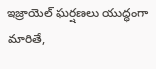ఇజ్రాయెల్ ఘర్షణలు యుద్ధంగా మారితే,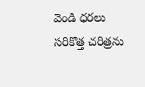వెండి ధరలు సరికొత్త చరిత్రను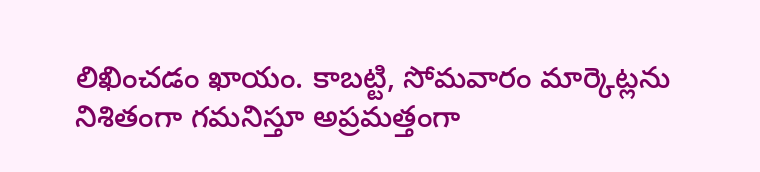లిఖించడం ఖాయం. కాబట్టి, సోమవారం మార్కెట్లను నిశితంగా గమనిస్తూ అప్రమత్తంగా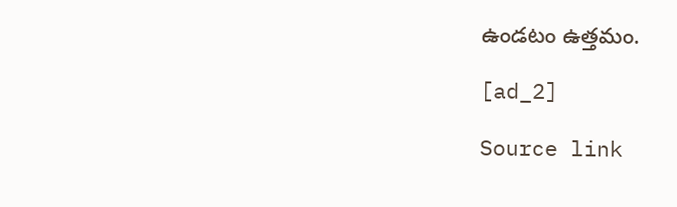ఉండటం ఉత్తమం.

[ad_2]

Source link